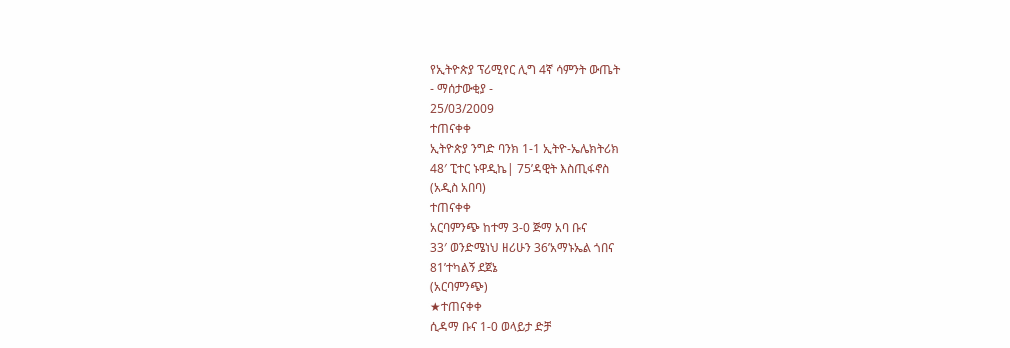የኢትዮጵያ ፕሪሚየር ሊግ 4ኛ ሳምንት ውጤት
- ማሰታውቂያ -
25/03/2009
ተጠናቀቀ
ኢትዮጵያ ንግድ ባንክ 1-1 ኢትዮ-ኤሌክትሪክ
48′ ፒተር ኑዋዲኬ| 75’ዳዊት እስጢፋኖስ
(አዲስ አበባ)
ተጠናቀቀ
አርባምንጭ ከተማ 3-0 ጅማ አባ ቡና
33′ ወንድሜነህ ዘሪሁን 36’አማኑኤል ጎበና
81’ተካልኝ ደጀኔ
(አርባምንጭ)
★ተጠናቀቀ
ሲዳማ ቡና 1-0 ወላይታ ድቻ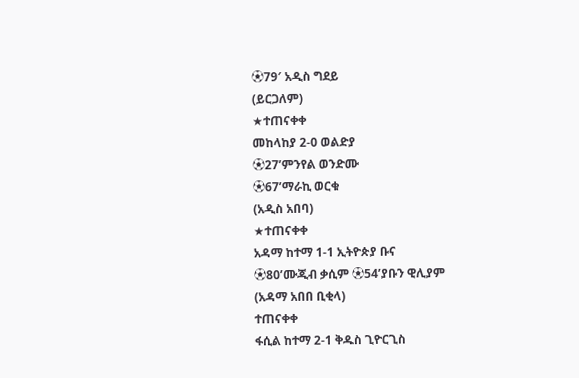⚽79′ አዲስ ግደይ
(ይርጋለም)
★ተጠናቀቀ
መከላከያ 2-0 ወልድያ
⚽27’ምንየል ወንድሙ
⚽67’ማራኪ ወርቁ
(አዲስ አበባ)
★ተጠናቀቀ
አዳማ ከተማ 1-1 ኢትዮጵያ ቡና
⚽80’ሙጂብ ቃሲም ⚽54’ያቡን ዊሊያም
(አዳማ አበበ ቢቂላ)
ተጠናቀቀ
ፋሲል ከተማ 2-1 ቅዱስ ጊዮርጊስ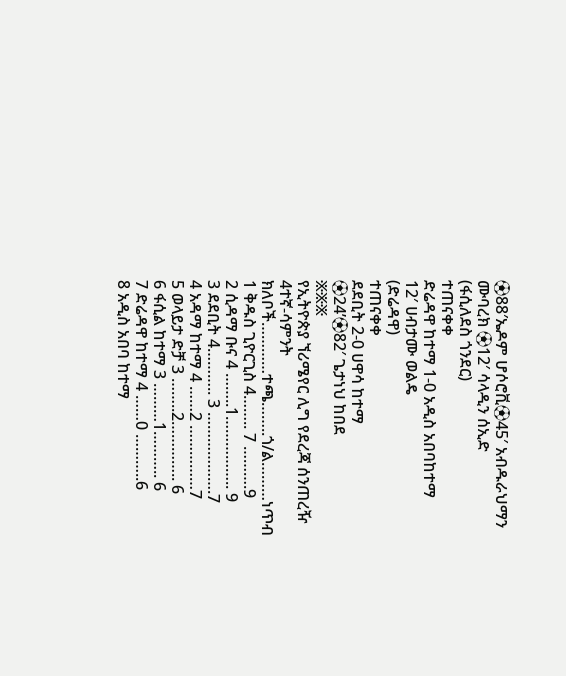⚽88′ኤዶም ሆሶሮቪ⚽45′ አብዱራህማን ሙባረክ ⚽12′ ሳላዲን ሰኢድ
(ፋሲለደስ ጎንደር)
ተጠናቀቀ
ድሬዳዋ ከተማ 1-0 አዲስ አበባከተማ
12′ ሀብታሙ ወልዴ
(ድሬዳዋ)
ተጠናቀቀ
ደደቢት 2-0 ሀዋሳ ከተማ
⚽24’⚽82′ ጌታነህ ከበደ
፠፠፠
የኢትዮጵያ ኘሪሜየር ሊግ የደረጃ ሰንጠረዥ
4ተኛ-ሳምንት
ክለቦች…………ተጫ……..ጎ/ል………ነጥብ
1 ቅዱስ ጊዮርጊስ 4…….. 7 ……….9
2 ሲዳማ ቡና 4 ……..1…………….. 9
3 ደደቢት 4……….. 3 ……………….7
4 አዳማ ከተማ 4 ……2 ……………7
5 ወላይታ ድቻ 3 ……..2………….. 6
6 ፋሲል ከተማ 3 ………1……….. 6
7 ድሬዳዋ ከተማ 4 ……0 ………..6
8 አዲስ አበባ ከተማ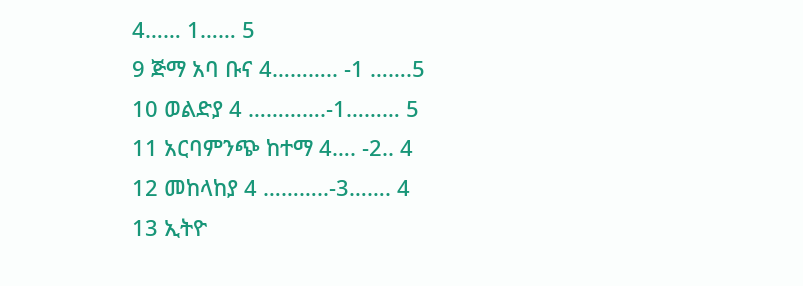4…… 1…… 5
9 ጅማ አባ ቡና 4……….. -1 …….5
10 ወልድያ 4 ………….-1……… 5
11 አርባምንጭ ከተማ 4…. -2.. 4
12 መከላከያ 4 ………..-3……. 4
13 ኢትዮ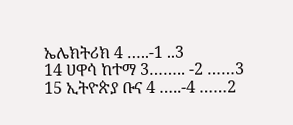ኤሌክትሪክ 4 …..-1 ..3
14 ሀዋሳ ከተማ 3…….. -2 ……3
15 ኢትዮጵያ ቡና 4 …..-4 ……2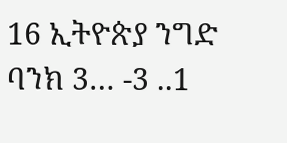16 ኢትዮጵያ ንግድ ባንክ 3… -3 ..1